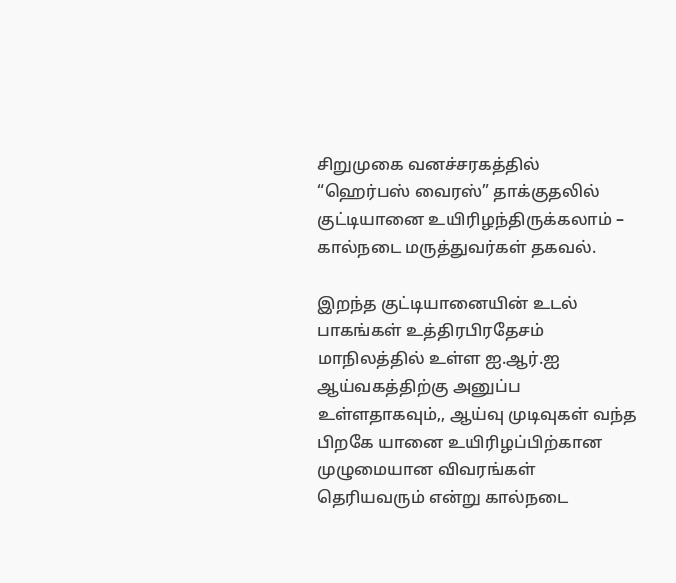சிறுமுகை வனச்சரகத்தில் “ஹெர்பஸ் வைரஸ்” தாக்குதலில் குட்டியானை உயிரிழந்திருக்கலாம் – கால்நடை மருத்துவர்கள் தகவல்.

இறந்த குட்டியானையின் உடல் பாகங்கள் உத்திரபிரதேசம் மாநிலத்தில் உள்ள ஐ.ஆர்.ஐ ஆய்வகத்திற்கு அனுப்ப உள்ளதாகவும்,, ஆய்வு முடிவுகள் வந்த பிறகே யானை உயிரிழப்பிற்கான முழுமையான விவரங்கள் தெரியவரும் என்று கால்நடை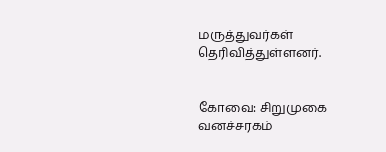மருத்துவர்கள் தெரிவித்துள்ளனர்.


கோவை: சிறுமுகை வனச்சரகம்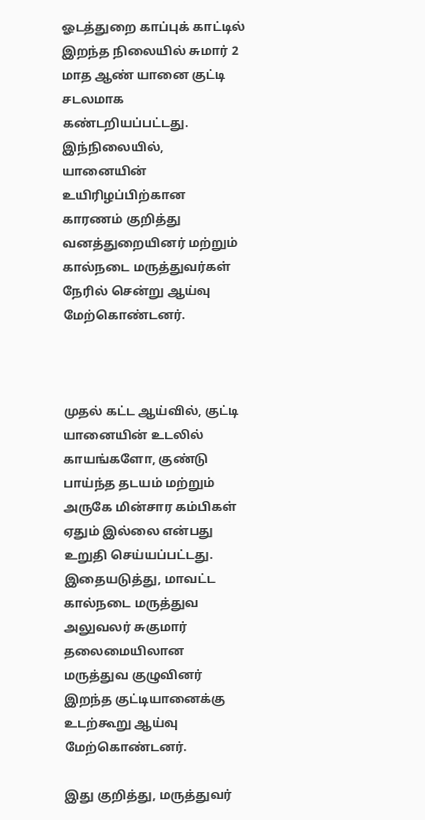ஓடத்துறை காப்புக் காட்டில் இறந்த நிலையில் சுமார் 2 மாத ஆண் யானை குட்டி சடலமாக கண்டறியப்பட்டது. இந்நிலையில், யானையின் உயிரிழப்பிற்கான காரணம் குறித்து வனத்துறையினர் மற்றும் கால்நடை மருத்துவர்கள் நேரில் சென்று ஆய்வு மேற்கொண்டனர்.



முதல் கட்ட ஆய்வில், குட்டி யானையின் உடலில் காயங்களோ, குண்டு பாய்ந்த தடயம் மற்றும் அருகே மின்சார கம்பிகள் ஏதும் இல்லை என்பது உறுதி செய்யப்பட்டது. இதையடுத்து, மாவட்ட கால்நடை மருத்துவ அலுவலர் சுகுமார் தலைமையிலான மருத்துவ குழுவினர் இறந்த குட்டியானைக்கு உடற்கூறு ஆய்வு மேற்கொண்டனர்.

இது குறித்து, மருத்துவர்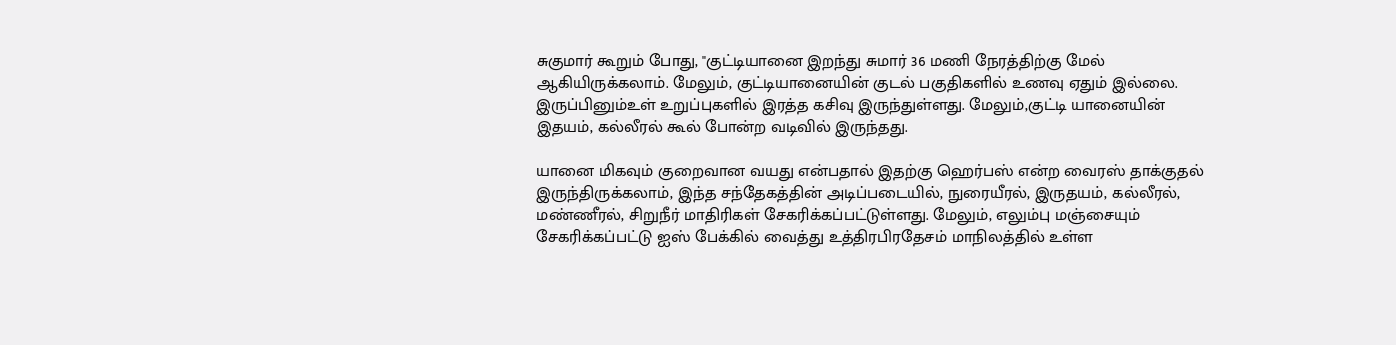சுகுமார் கூறும் போது, "குட்டியானை இறந்து சுமார் 36 மணி நேரத்திற்கு மேல் ஆகியிருக்கலாம். மேலும், குட்டியானையின் குடல் பகுதிகளில் உணவு ஏதும் இல்லை. இருப்பினும்உள் உறுப்புகளில் இரத்த கசிவு இருந்துள்ளது. மேலும்,குட்டி யானையின் இதயம், கல்லீரல் கூல் போன்ற வடிவில் இருந்தது.

யானை மிகவும் குறைவான வயது என்பதால் இதற்கு ஹெர்பஸ் என்ற வைரஸ் தாக்குதல் இருந்திருக்கலாம், இந்த சந்தேகத்தின் அடிப்படையில், நுரையீரல், இருதயம், கல்லீரல், மண்ணீரல், சிறுநீர் மாதிரிகள் சேகரிக்கப்பட்டுள்ளது. மேலும், எலும்பு மஞ்சையும் சேகரிக்கப்பட்டு ஐஸ் பேக்கில் வைத்து உத்திரபிரதேசம் மாநிலத்தில் உள்ள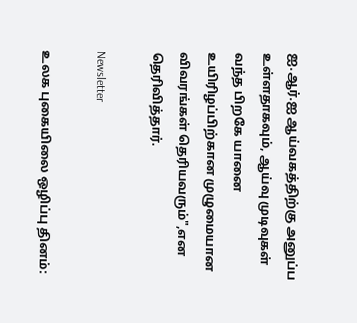ஐ.ஆர்.ஐ ஆய்வகத்திற்கு அனுப்ப உள்ளதாகவும், ஆய்வு முடிவுகள் வந்த பிறகே யானை உயிரிழப்பிற்கான முழுமையான விவரங்கள் தெரியவரும்",என தெரிவித்தார்.

Newsletter

உலக புகையிலை ஒழிப்பு தினம்: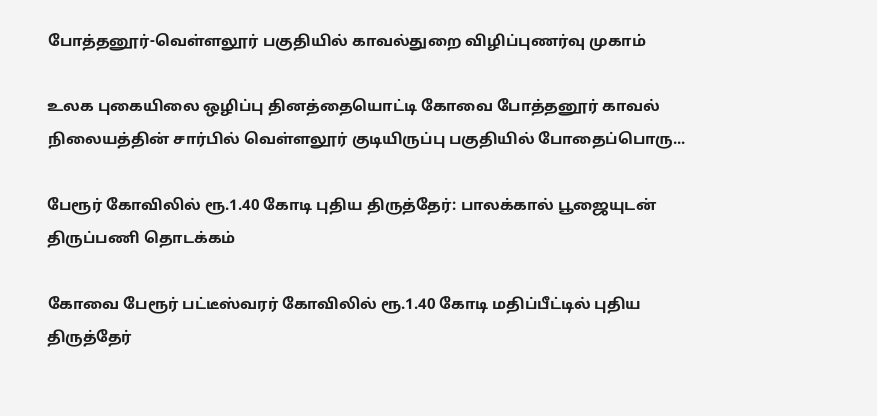போத்தனூர்-வெள்ளலூர் பகுதியில் காவல்துறை விழிப்புணர்வு முகாம்

உலக புகையிலை ஒழிப்பு தினத்தையொட்டி கோவை போத்தனூர் காவல் நிலையத்தின் சார்பில் வெள்ளலூர் குடியிருப்பு பகுதியில் போதைப்பொரு...

பேரூர் கோவிலில் ரூ.1.40 கோடி புதிய திருத்தேர்: பாலக்கால் பூஜையுடன் திருப்பணி தொடக்கம்

கோவை பேரூர் பட்டீஸ்வரர் கோவிலில் ரூ.1.40 கோடி மதிப்பீட்டில் புதிய திருத்தேர்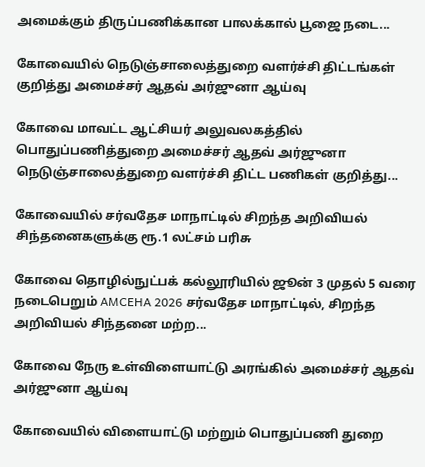அமைக்கும் திருப்பணிக்கான பாலக்கால் பூஜை நடை...

கோவையில் நெடுஞ்சாலைத்துறை வளர்ச்சி திட்டங்கள் குறித்து அமைச்சர் ஆதவ் அர்ஜுனா ஆய்வு

கோவை மாவட்ட ஆட்சியர் அலுவலகத்தில் பொதுப்பணித்துறை அமைச்சர் ஆதவ் அர்ஜுனா நெடுஞ்சாலைத்துறை வளர்ச்சி திட்ட பணிகள் குறித்து...

கோவையில் சர்வதேச மாநாட்டில் சிறந்த அறிவியல் சிந்தனைகளுக்கு ரூ.1 லட்சம் பரிசு

கோவை தொழில்நுட்பக் கல்லூரியில் ஜூன் 3 முதல் 5 வரை நடைபெறும் AMCEHA 2026 சர்வதேச மாநாட்டில், சிறந்த அறிவியல் சிந்தனை மற்ற...

கோவை நேரு உள்விளையாட்டு அரங்கில் அமைச்சர் ஆதவ் அர்ஜுனா ஆய்வு

கோவையில் விளையாட்டு மற்றும் பொதுப்பணி துறை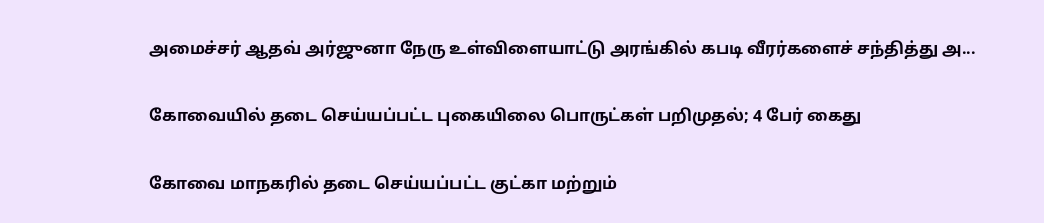அமைச்சர் ஆதவ் அர்ஜுனா நேரு உள்விளையாட்டு அரங்கில் கபடி வீரர்களைச் சந்தித்து அ...

கோவையில் தடை செய்யப்பட்ட புகையிலை பொருட்கள் பறிமுதல்; 4 பேர் கைது

கோவை மாநகரில் தடை செய்யப்பட்ட குட்கா மற்றும்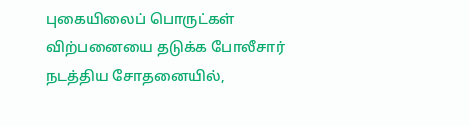புகையிலைப் பொருட்கள் விற்பனையை தடுக்க போலீசார் நடத்திய சோதனையில்,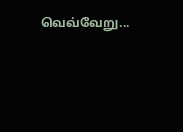வெவ்வேறு...